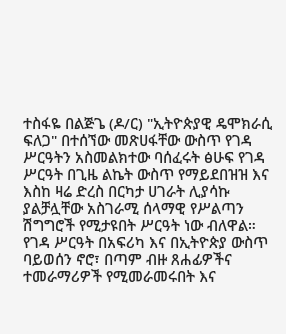ተስፋዬ በልጅጌ (ዶ/ር) "ኢትዮጵያዊ ዴሞክራሲ ፍለጋ" በተሰኘው መጽሀፋቸው ውስጥ የገዳ ሥርዓትን አስመልክተው ባሰፈሩት ፅሁፍ የገዳ ሥርዓት በጊዜ ልኬት ውስጥ የማይደበዝዝ እና እስከ ዛሬ ድረስ በርካታ ሀገራት ሊያሳኩ ያልቻሏቸው አስገራሚ ሰላማዊ የሥልጣን ሽግግሮች የሚታዩበት ሥርዓት ነው ብለዋል።
የገዳ ሥርዓት በአፍሪካ እና በኢትዮጵያ ውስጥ ባይወሰን ኖሮ፣ በጣም ብዙ ጸሐፊዎችና ተመራማሪዎች የሚመራመሩበት እና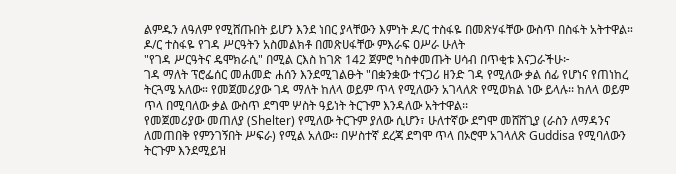ልምዱን ለዓለም የሚሸጡበት ይሆን እንደ ነበር ያላቸውን እምነት ዶ/ር ተስፋዬ በመጽሃፋቸው ውስጥ በስፋት አትተዋል።
ዶ/ር ተስፋዬ የገዳ ሥርዓትን አስመልክቶ በመጽሀፋቸው ምእራፍ ዐሥራ ሁለት
"የገዳ ሥርዓትና ዴሞክራሲ" በሚል ርእስ ከገጽ 142 ጀምሮ ካስቀመጡት ሀሳብ በጥቂቱ እናጋራችሁ፦
ገዳ ማለት ፕሮፌሰር መሐመድ ሐሰን እንደሚገልፁት "በቋንቋው ተናጋሪ ዘንድ ገዳ የሚለው ቃል ሰፊ የሆነና የጠነከረ ትርጓሜ አለው። የመጀመሪያው ገዳ ማለት ከለላ ወይም ጥላ የሚለውን አገላለጽ የሚወክል ነው ይላሉ፡፡ ከለላ ወይም ጥላ በሚባለው ቃል ውስጥ ደግሞ ሦስት ዓይነት ትርጉም እንዳለው አትተዋል፡፡
የመጀመሪያው መጠለያ (Shelter) የሚለው ትርጉም ያለው ሲሆን፣ ሁለተኛው ደግሞ መሸሸጊያ (ራስን ለማዳንና ለመጠበቅ የምንገኝበት ሥፍራ) የሚል አለው፡፡ በሦስተኛ ደረጃ ደግሞ ጥላ በኦሮሞ አገላለጽ Guddisa የሚባለውን ትርጉም እንደሚይዝ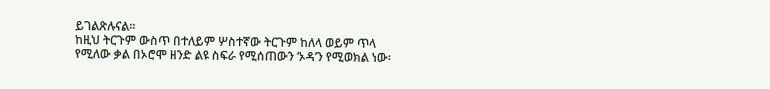ይገልጽሉናል፡፡
ከዚህ ትርጉም ውስጥ በተለይም ሦስተኛው ትርጉም ከለላ ወይም ጥላ የሚለው ቃል በኦሮሞ ዘንድ ልዩ ስፍራ የሚሰጠውን ‘ኦዳ’ን የሚወክል ነው፡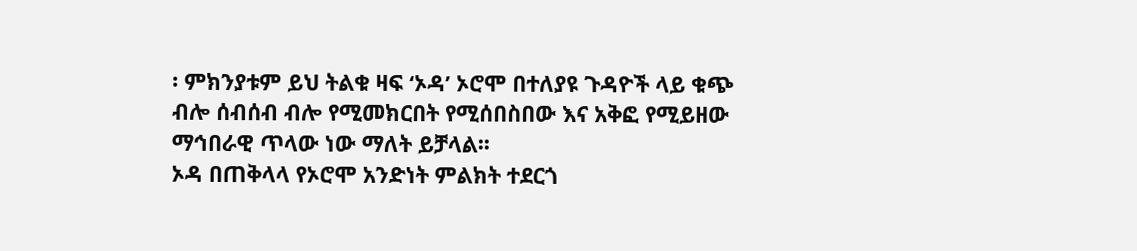፡ ምክንያቱም ይህ ትልቁ ዛፍ ‘ኦዳ’ ኦሮሞ በተለያዩ ጉዳዮች ላይ ቁጭ ብሎ ሰብሰብ ብሎ የሚመክርበት የሚሰበስበው እና አቅፎ የሚይዘው ማኅበራዊ ጥላው ነው ማለት ይቻላል፡፡
ኦዳ በጠቅላላ የኦሮሞ አንድነት ምልክት ተደርጎ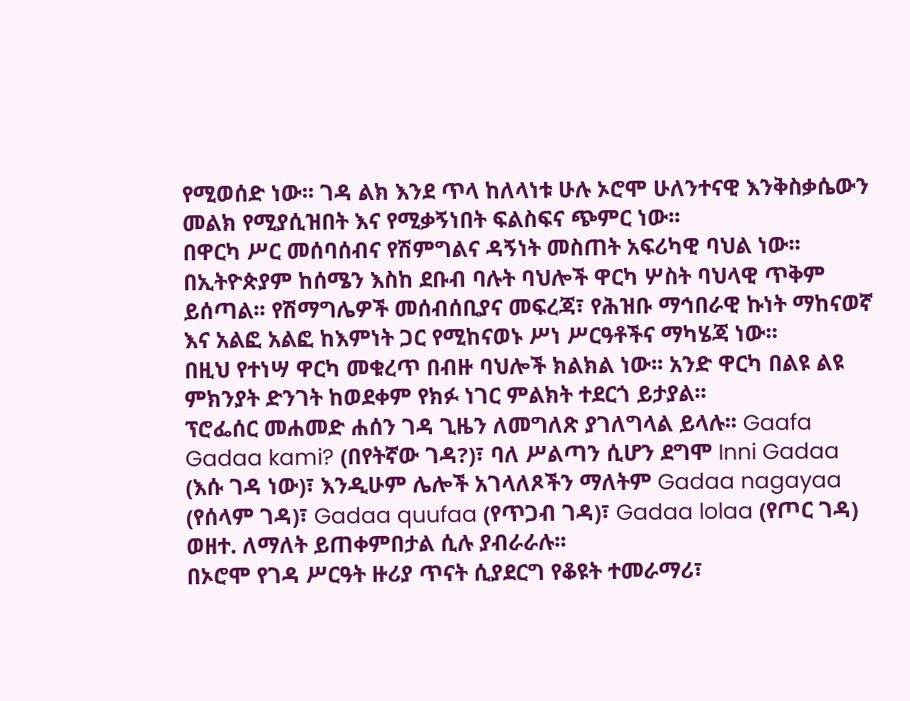የሚወሰድ ነው፡፡ ገዳ ልክ እንደ ጥላ ከለላነቱ ሁሉ ኦሮሞ ሁለንተናዊ እንቅስቃሴውን መልክ የሚያሲዝበት እና የሚቃኝነበት ፍልስፍና ጭምር ነው፡፡
በዋርካ ሥር መሰባሰብና የሽምግልና ዳኝነት መስጠት አፍሪካዊ ባህል ነው፡፡
በኢትዮጵያም ከሰሜን እስከ ደቡብ ባሉት ባህሎች ዋርካ ሦስት ባህላዊ ጥቅም ይሰጣል፡፡ የሽማግሌዎች መሰብሰቢያና መፍረጃ፣ የሕዝቡ ማኅበራዊ ኩነት ማከናወኛ እና አልፎ አልፎ ከእምነት ጋር የሚከናወኑ ሥነ ሥርዓቶችና ማካሄጃ ነው፡፡
በዚህ የተነሣ ዋርካ መቁረጥ በብዙ ባህሎች ክልክል ነው፡፡ አንድ ዋርካ በልዩ ልዩ ምክንያት ድንገት ከወደቀም የክፉ ነገር ምልክት ተደርጎ ይታያል፡፡
ፕሮፌሰር መሐመድ ሐሰን ገዳ ጊዜን ለመግለጽ ያገለግላል ይላሉ፡፡ Gaafa Gadaa kami? (በየትኛው ገዳ?)፣ ባለ ሥልጣን ሲሆን ደግሞ Inni Gadaa (እሱ ገዳ ነው)፣ እንዲሁም ሌሎች አገላለጾችን ማለትም Gadaa nagayaa (የሰላም ገዳ)፣ Gadaa quufaa (የጥጋብ ገዳ)፣ Gadaa lolaa (የጦር ገዳ) ወዘተ. ለማለት ይጠቀምበታል ሲሉ ያብራራሉ፡፡
በኦሮሞ የገዳ ሥርዓት ዙሪያ ጥናት ሲያደርግ የቆዩት ተመራማሪ፣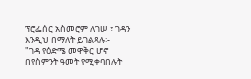ፕሮፌሰር አስመሮም ለገሠ ፣ ገዳን እንዲህ በማለት ይገልጻሉ፡-
"ገዳ የዕድሜ መዋቅር ሆኖ በየስምንት ዓመት የሚቀባበሉት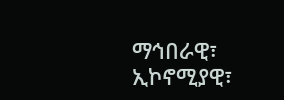ማኅበራዊ፣ ኢኮኖሚያዊ፣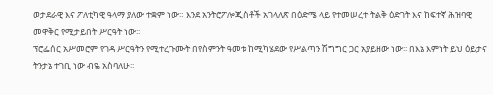ወታደራዊ እና ፖለቲካዊ ዓላማ ያለው ተቋም ነው። እንደ አንትሮፖሎጂስቶች አገላለጽ በዕድሜ ላይ የተመሠረተ ትልቅ ዕድገት እና ከፍተኛ ሕዝባዊ መዋቅር የሚታይበት ሥርዓት ነው፡፡
ፕሮፌሰር አሥመሮም የገዳ ሥርዓትን የሚተረጉሙት በየስምንት ዓመቱ ከሚካሄደው የሥልጣን ሽግግር ጋር አያይዘው ነው፡፡ በእኔ እምነት ይህ ዕይታና ትንታኔ ተገቢ ነው ብዬ አስባለሁ፡፡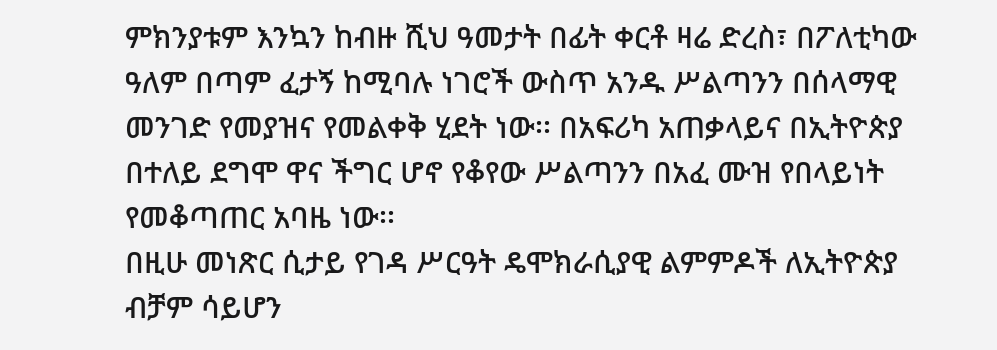ምክንያቱም እንኳን ከብዙ ሺህ ዓመታት በፊት ቀርቶ ዛሬ ድረስ፣ በፖለቲካው ዓለም በጣም ፈታኝ ከሚባሉ ነገሮች ውስጥ አንዱ ሥልጣንን በሰላማዊ መንገድ የመያዝና የመልቀቅ ሂደት ነው፡፡ በአፍሪካ አጠቃላይና በኢትዮጵያ በተለይ ደግሞ ዋና ችግር ሆኖ የቆየው ሥልጣንን በአፈ ሙዝ የበላይነት የመቆጣጠር አባዜ ነው፡፡
በዚሁ መነጽር ሲታይ የገዳ ሥርዓት ዴሞክራሲያዊ ልምምዶች ለኢትዮጵያ ብቻም ሳይሆን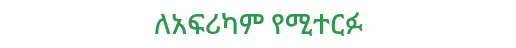ለአፍሪካም የሚተርፉ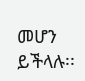መሆን ይችላሉ፡፡